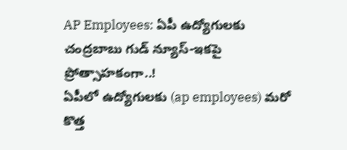AP Employees: ఏపీ ఉద్యోగులకు చంద్రబాబు గుడ్ న్యూస్-ఇకపై ప్రోత్సాహకంగా..!
ఏపీలో ఉద్యోగులకు (ap employees) మరో కొత్త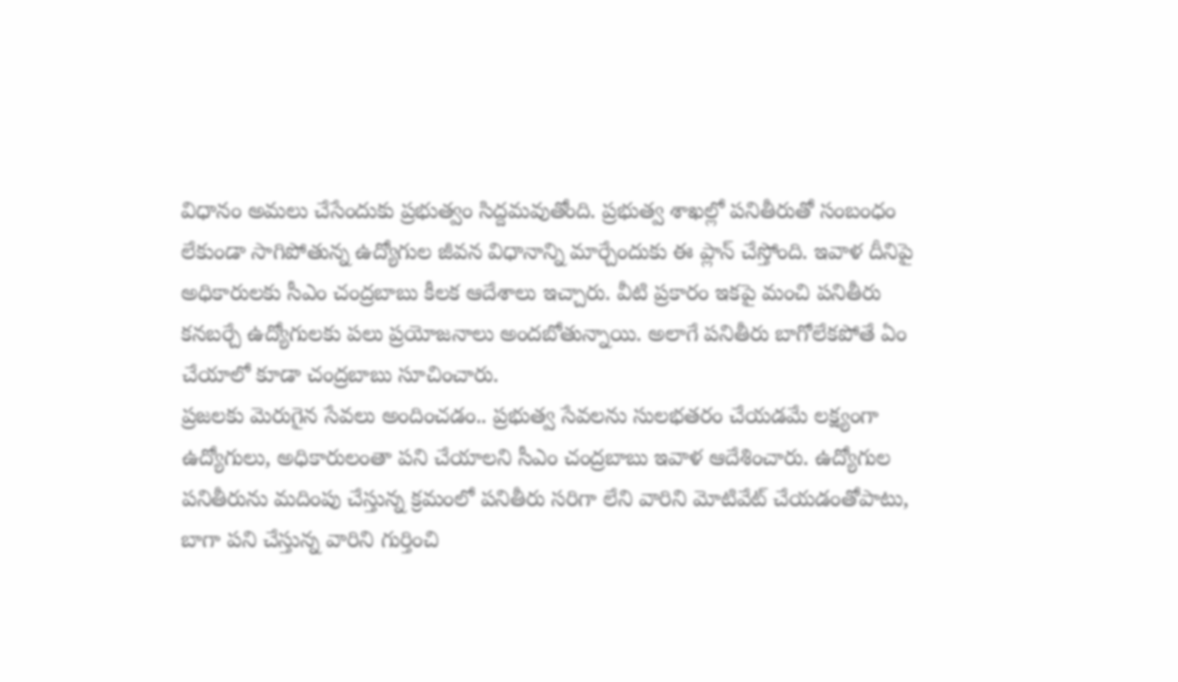విధానం అమలు చేసేందుకు ప్రభుత్వం సిద్దమవుతోంది. ప్రభుత్వ శాఖల్లో పనితీరుతో సంబంధం లేకుండా సాగిపోతున్న ఉద్యోగుల జీవన విధానాన్ని మార్చేందుకు ఈ ప్లాన్ చేస్తోంది. ఇవాళ దీనిపై అధికారులకు సీఎం చంద్రబాబు కీలక ఆదేశాలు ఇచ్చారు. వీటి ప్రకారం ఇకపై మంచి పనితీరు కనబర్చే ఉద్యోగులకు పలు ప్రయోజనాలు అందబోతున్నాయి. అలాగే పనితీరు బాగోలేకపోతే ఏం చేయాలో కూడా చంద్రబాబు సూచించారు.
ప్రజలకు మెరుగైన సేవలు అందించడం.. ప్రభుత్వ సేవలను సులభతరం చేయడమే లక్ష్యంగా ఉద్యోగులు, అధికారులంతా పని చేయాలని సీఎం చంద్రబాబు ఇవాళ ఆదేశించారు. ఉద్యోగుల పనితీరును మదింపు చేస్తున్న క్రమంలో పనితీరు సరిగా లేని వారిని మోటివేట్ చేయడంతోపాటు, బాగా పని చేస్తున్న వారిని గుర్తించి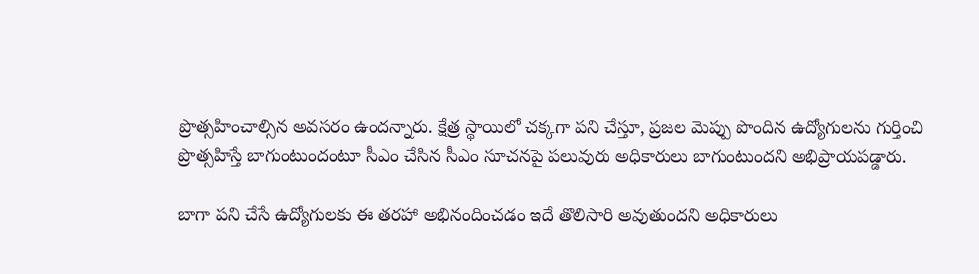ప్రొత్సహించాల్సిన అవసరం ఉందన్నారు. క్షేత్ర స్థాయిలో చక్కగా పని చేస్తూ, ప్రజల మెప్పు పొందిన ఉద్యోగులను గుర్తించి ప్రొత్సహిస్తే బాగుంటుందంటూ సీఎం చేసిన సీఎం సూచనపై పలువురు అధికారులు బాగుంటుందని అభిప్రాయపడ్డారు.

బాగా పని చేసే ఉద్యోగులకు ఈ తరహా అభినందించడం ఇదే తొలిసారి అవుతుందని అధికారులు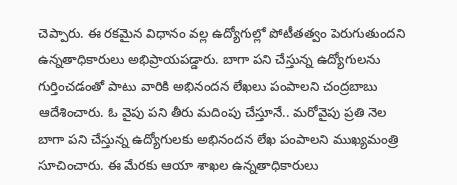చెప్పారు. ఈ రకమైన విధానం వల్ల ఉద్యోగుల్లో పోటీతత్వం పెరుగుతుందని ఉన్నతాధికారులు అభిప్రాయపడ్డారు. బాగా పని చేస్తున్న ఉద్యోగులను గుర్తించడంతో పాటు వారికి అభినందన లేఖలు పంపాలని చంద్రబాబు ఆదేశించారు. ఓ వైపు పని తీరు మదింపు చేస్తూనే.. మరోవైపు ప్రతి నెల బాగా పని చేస్తున్న ఉద్యోగులకు అభినందన లేఖ పంపాలని ముఖ్యమంత్రి సూచించారు. ఈ మేరకు ఆయా శాఖల ఉన్నతాధికారులు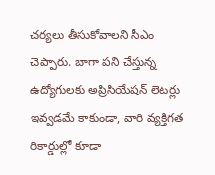చర్యలు తీసుకోవాలని సీఎం చెప్పారు. బాగా పని చేస్తున్న ఉద్యోగులకు అప్రిసియేషన్ లెటర్లు ఇవ్వడమే కాకుండా, వారి వ్యక్తిగత రికార్డుల్లో కూడా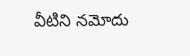వీటిని నమోదు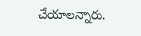చేయాలన్నారు.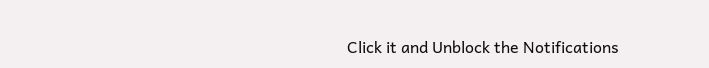Click it and Unblock the Notifications